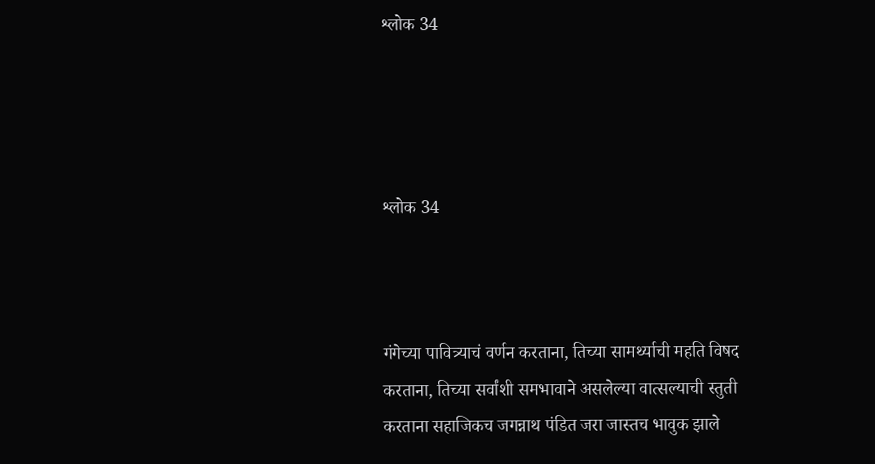श्लोक 34




श्लोक 34



गंगेच्या पावित्र्याचं वर्णन करताना, तिच्या सामर्थ्याची महति विषद करताना, तिच्या सर्वांशी समभावाने असलेल्या वात्सल्याची स्तुती करताना सहाजिकच जगन्नाथ पंडित जरा जास्तच भावुक झाले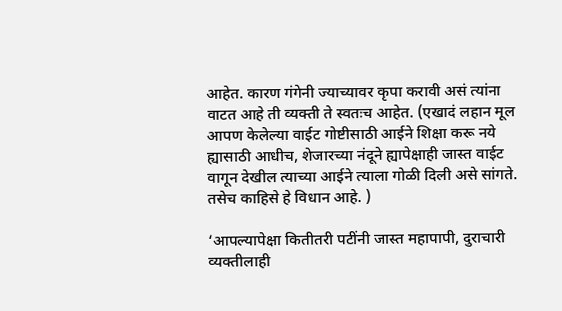आहेत. कारण गंगेनी ज्याच्यावर कृपा करावी असं त्यांना वाटत आहे ती व्यक्ती ते स्वतःच आहेत. (एखादं लहान मूल  आपण केलेल्या वाईट गोष्टीसाठी आईने शिक्षा करू नये ह्यासाठी आधीच, शेजारच्या नंदूने ह्यापेक्षाही जास्त वाईट वागून देखील त्याच्या आईने त्याला गोळी दिली असे सांगते. तसेच काहिसे हे विधान आहे. )

‘आपल्यापेक्षा कितीतरी पटींनी जास्त महापापी, दुराचारी व्यक्तीलाही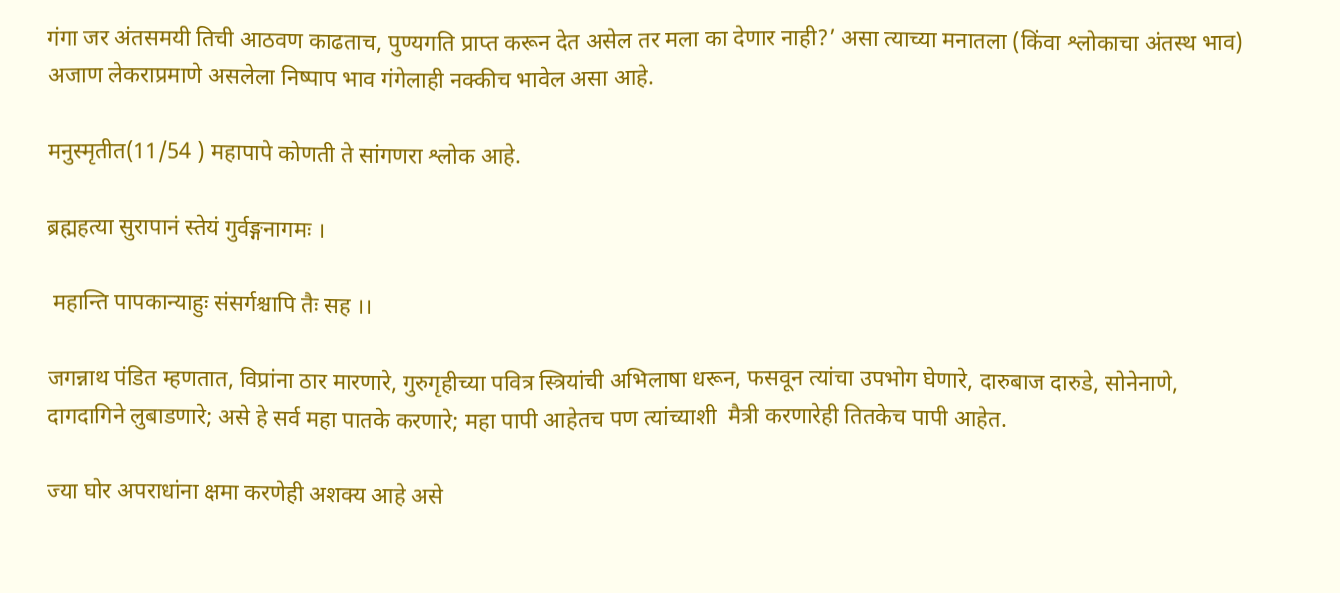गंगा जर अंतसमयी तिची आठवण काढताच, पुण्यगति प्राप्त करून देत असेल तर मला का देणार नाही?’ असा त्याच्या मनातला (किंवा श्लोकाचा अंतस्थ भाव) अजाण लेकराप्रमाणे असलेला निष्पाप भाव गंगेलाही नक्कीच भावेल असा आहे.

मनुस्मृतीत(11/54 ) महापापे कोणती ते सांगणरा श्लोक आहे.

ब्रह्महत्या सुरापानं स्तेयं गुर्वङ्गनागमः ।

 महान्ति पापकान्याहुः संसर्गश्चापि तैः सह ।।

जगन्नाथ पंडित म्हणतात, विप्रांना ठार मारणारे, गुरुगृहीच्या पवित्र स्त्रियांची अभिलाषा धरून, फसवून त्यांचा उपभोग घेणारे, दारुबाज दारुडे, सोनेनाणे, दागदागिने लुबाडणारे; असे हे सर्व महा पातके करणारे; महा पापी आहेतच पण त्यांच्याशी  मैत्री करणारेही तितकेच पापी आहेत.

ज्या घोर अपराधांना क्षमा करणेही अशक्य आहे असे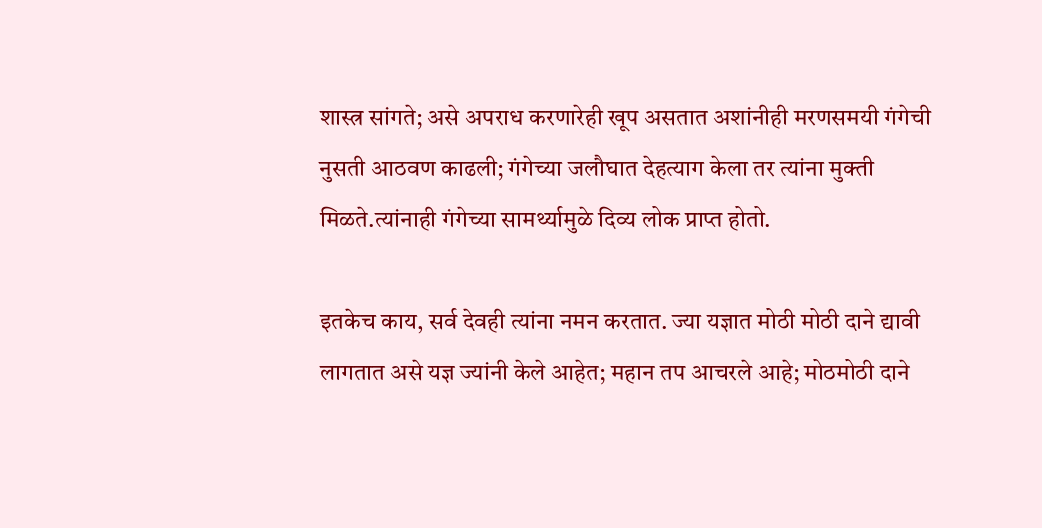शास्त्र सांगते; असे अपराध करणारेही खूप असतात अशांनीही मरणसमयी गंगेची नुसती आठवण काढली; गंगेच्या जलौघात देहत्याग केला तर त्यांना मुक्ती मिळते.त्यांनाही गंगेच्या सामर्थ्यामुळे दिव्य लोक प्राप्त होतो.

इतकेच काय, सर्व देवही त्यांना नमन करतात. ज्या यज्ञात मोठी मोठी दाने द्यावी लागतात असे यज्ञ ज्यांनी केले आहेत; महान तप आचरले आहे; मोठमोठी दाने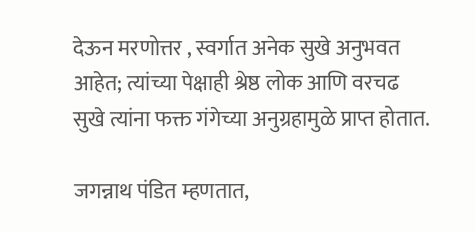देऊन मरणोत्तर , स्वर्गात अनेक सुखे अनुभवत आहेत; त्यांच्या पेक्षाही श्रेष्ठ लोक आणि वरचढ सुखे त्यांना फक्त गंगेच्या अनुग्रहामुळे प्राप्त होतात.

जगन्नाथ पंडित म्हणतात,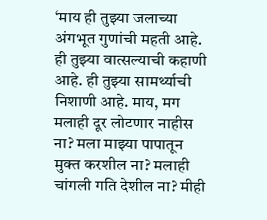‘माय ही तुझ्या जलाच्या अंगभूत गुणांची महती आहे. ही तुझ्या वात्सल्याची कहाणी आहे. ही तुझ्या सामर्थ्याची निशाणी आहे. माय, मग मलाही दूर लोटणार नाहीस ना? मला माझ्या पापातून मुक्त करशील ना? मलाही चांगली गति देशील ना? मीही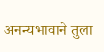अनन्यभावाने तुला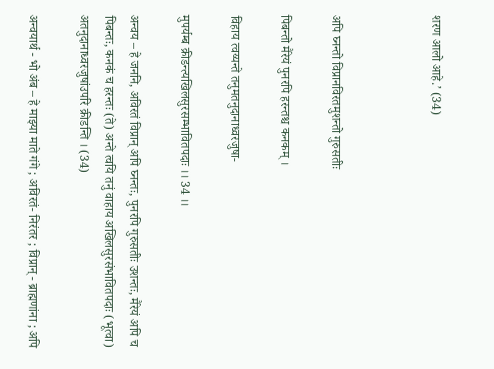शरण आलो आहे.’ (34)



अपि घ्नन्तो विप्रानविरतमुशन्तो गुरुसतीः

पिबन्तो मैरेयं पुनरपि हरन्तश्च कनकम् ।

विहाय त्वय्यन्ते तनुमतनुदानाध्वरजुषा-

मुपर्यम्ब क्रीडन्त्यखिलसुरसम्भावितपदाः ।। 34 ।।

अन्वय – हे जननि, अविरतं विप्रान् अपि घ्नन्तः, पुनरपि गुरुसतीः उशन्तः, मैरेयं अपि च पिबन्तः, कनकं च हरन्तः (ते) अन्ते त्वयि तनुं वाहाय अखिलसुरसंभावितपदाः (भूत्वा) अतनुदानाध्वरजुषांउपरि क्रीडन्ति । (34)

अन्वयार्थ - भो अंब – हे माझ्या माते गंगे ; अविरतं- निरंतर ; विप्रान् - ब्राह्मणांना ; अपि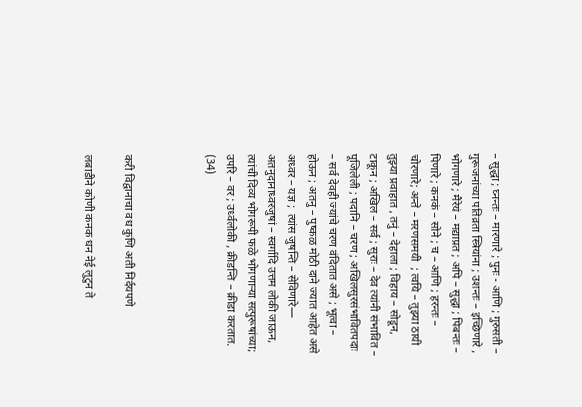– सुद्धा ; घ्नन्तः – मारणारे ; पुनः - आणि ; गुरुसती – गुरूजनांच्या पतिव्रता स्त्रियांना ; उशन्तः – इच्छिणारे , भोगणारे ; मैरेयं – मद्याप्रत ; अपि – सुद्धा ; पिबन्तः – पिणारे ; कनकं – सोने ; च – आणि ; हरन्तः – चोरणारे; अन्ते – मरणसमयी  ; त्वयि – तुझ्या ठायी तुझ्या प्रवाहात , तनुं – देहाला ; विहाय – सोडून, टाकून ; अखिल – सर्व ; सुराः – देव त्यांनी संभावित – पूजिलेली ; पदानि – चरण ; अखिलसुरसंभावितपदाः – सर्व देवही ज्यांचे चरण वंदितात असे ; भूत्वा – होऊन ; अतनु – पुष्कळ मोठी दाने ज्यात आहेत असे अध्वर – यज्ञ ;  त्यांस जुषन्ति – सेविणारे— अतनुदानाध्वरजुषां – स्वर्गादि उत्तम लोकी जाऊन, त्यांची दिव्य भोगरूपी फळे भोगणार्‍या सत्पुरूषांच्या; उपरि – वर ; उर्ध्वलोकी , क्रीडन्ति – क्रीडा करतात. (34)



करी विद्वानाचा वध कुणि अती निर्दयपणे

लबाडीने कोणी कनक धन नेई लुटुन ते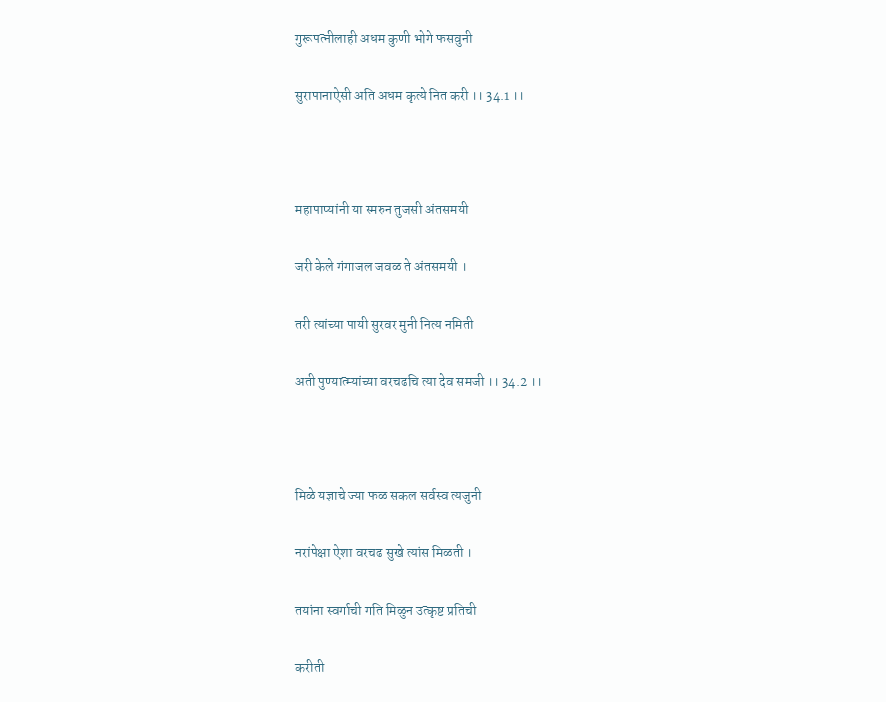गुरूपत्नीलाही अधम कुणी भोगे फसवुनी

सुरापानाऐसी अति अधम कृत्ये नित करी ।। 34.1 ।।



महापाप्यांनी या स्मरुन तुजसी अंतसमयी

जरी केले गंगाजल जवळ ते अंतसमयी ।

तरी त्यांच्या पायी सुरवर मुनी नित्य नमिती

अती पुण्यात्म्यांच्या वरचढचि त्या देव समजी ।। 34.2 ।।



मिळे यज्ञाचे ज्या फळ सकल सर्वस्व त्यजुनी

नरांपेक्षा ऐशा वरचढ सुखे त्यांस मिळती ।

तयांना स्वर्गाची गति मिळुन उत्कृष्ट प्रतिची

करीती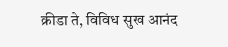क्रीडा ते, विविध सुख आनंद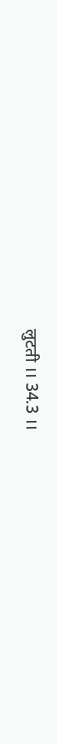लुटती ।। 34.3 ।।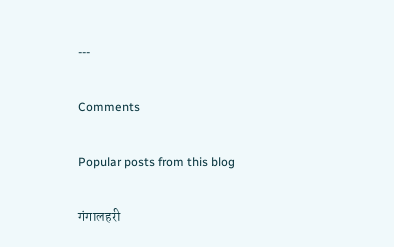---

Comments

Popular posts from this blog

गंगालहरी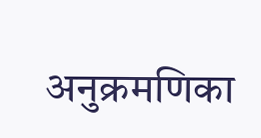अनुक्रमणिका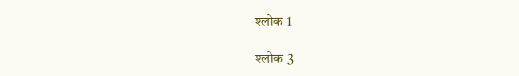श्लोक 1

श्लोक 3